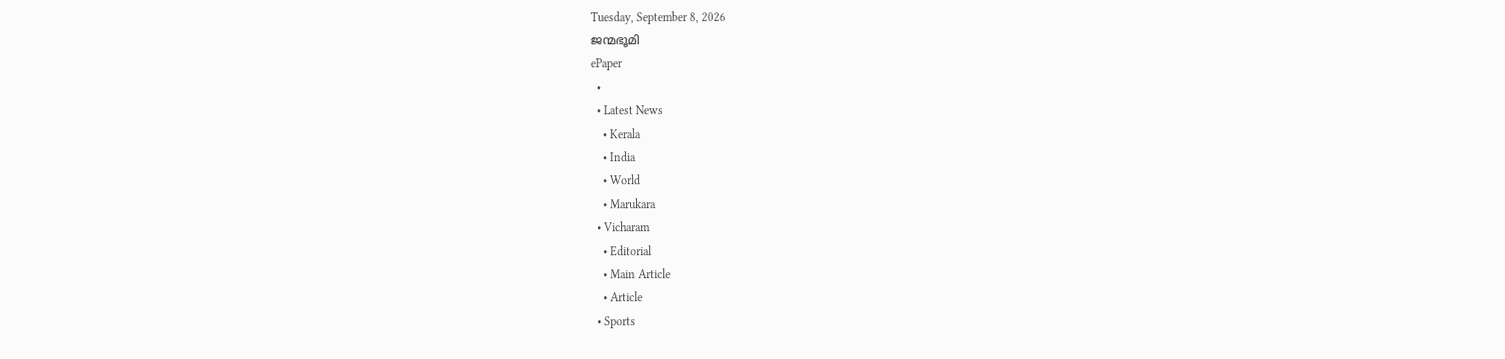Tuesday, September 8, 2026
ജന്മഭൂമി
ePaper
  •
  • Latest News
    • Kerala
    • India
    • World
    • Marukara
  • Vicharam
    • Editorial
    • Main Article
    • Article
  • Sports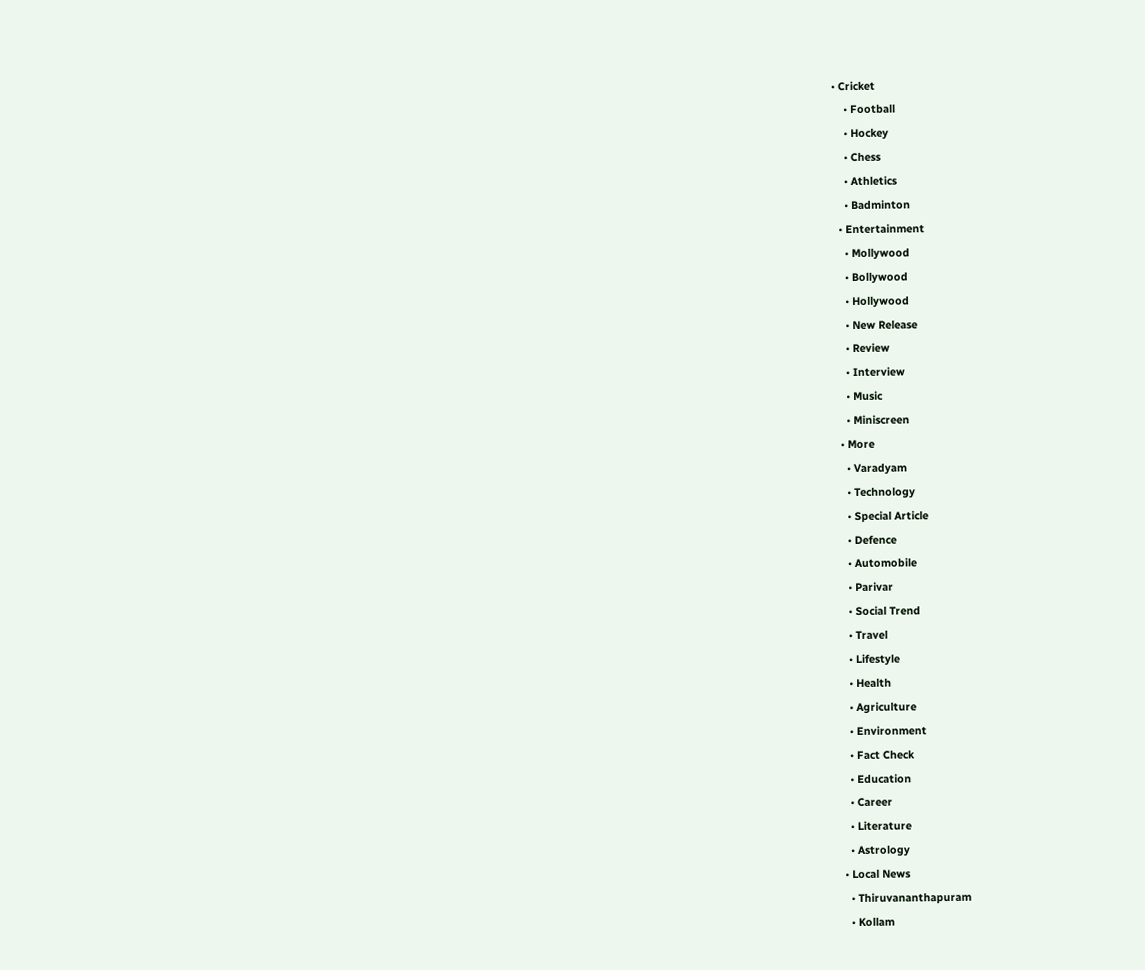• Cricket
    • Football
    • Hockey
    • Chess
    • Athletics
    • Badminton
  • Entertainment
    • Mollywood
    • Bollywood
    • Hollywood
    • New Release
    • Review
    • Interview
    • Music
    • Miniscreen
  • More
    • Varadyam
    • Technology
    • Special Article
    • Defence
    • Automobile
    • Parivar
    • Social Trend
    • Travel
    • Lifestyle
    • Health
    • Agriculture
    • Environment
    • Fact Check
    • Education
    • Career
    • Literature
    • Astrology
  • Local News
    • Thiruvananthapuram
    • Kollam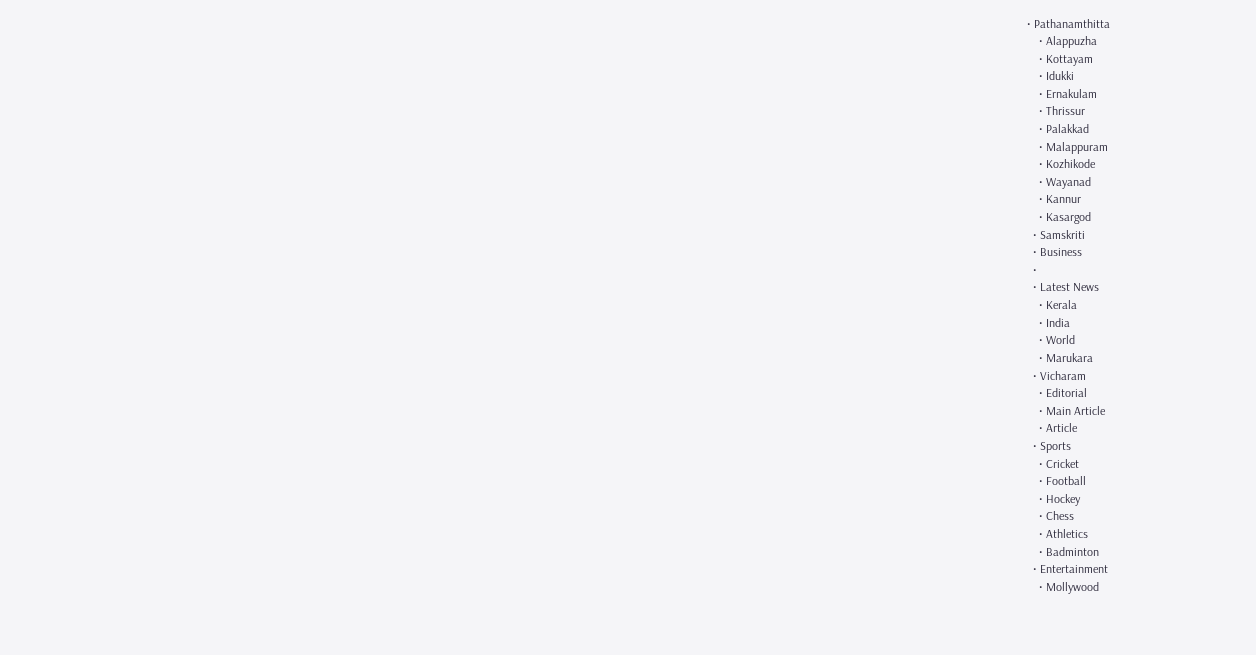• Pathanamthitta
    • Alappuzha
    • Kottayam
    • Idukki
    • Ernakulam
    • Thrissur
    • Palakkad
    • Malappuram
    • Kozhikode
    • Wayanad
    • Kannur
    • Kasargod
  • Samskriti
  • Business
  •
  • Latest News
    • Kerala
    • India
    • World
    • Marukara
  • Vicharam
    • Editorial
    • Main Article
    • Article
  • Sports
    • Cricket
    • Football
    • Hockey
    • Chess
    • Athletics
    • Badminton
  • Entertainment
    • Mollywood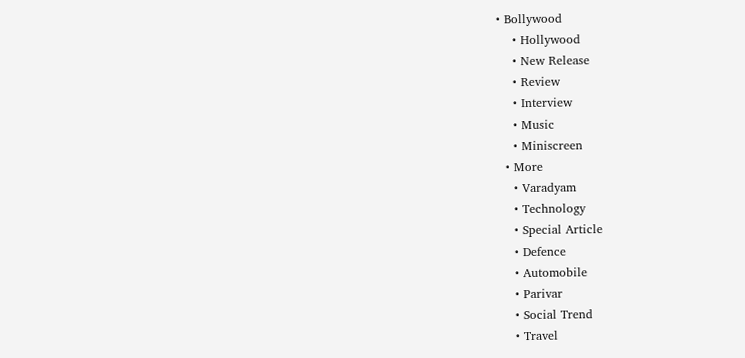• Bollywood
    • Hollywood
    • New Release
    • Review
    • Interview
    • Music
    • Miniscreen
  • More
    • Varadyam
    • Technology
    • Special Article
    • Defence
    • Automobile
    • Parivar
    • Social Trend
    • Travel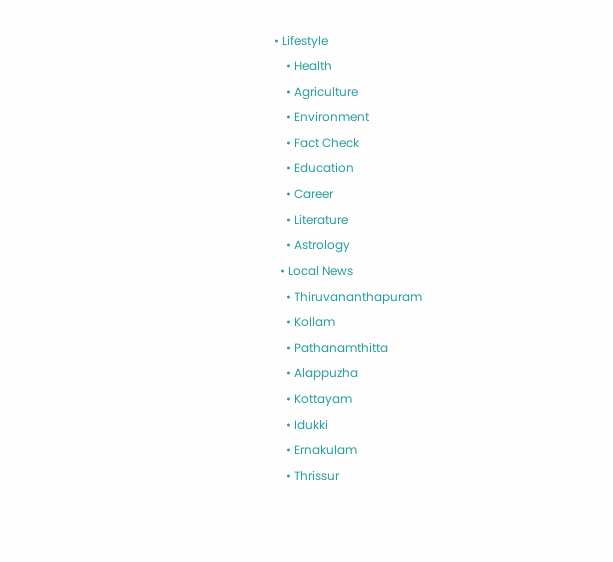• Lifestyle
    • Health
    • Agriculture
    • Environment
    • Fact Check
    • Education
    • Career
    • Literature
    • Astrology
  • Local News
    • Thiruvananthapuram
    • Kollam
    • Pathanamthitta
    • Alappuzha
    • Kottayam
    • Idukki
    • Ernakulam
    • Thrissur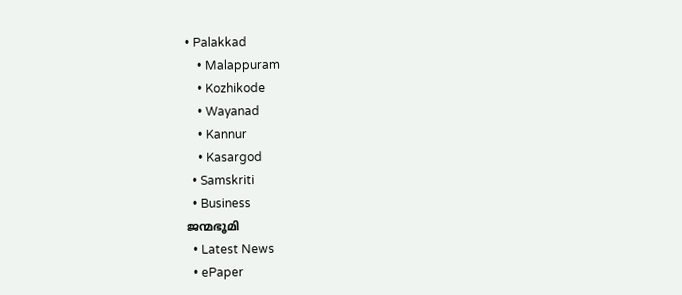• Palakkad
    • Malappuram
    • Kozhikode
    • Wayanad
    • Kannur
    • Kasargod
  • Samskriti
  • Business
ജന്മഭൂമി
  • Latest News
  • ePaper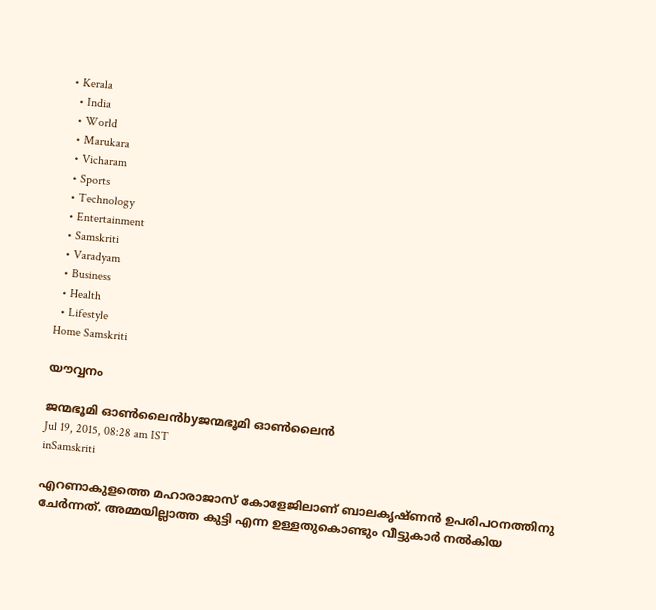• Kerala
  • India
  • World
  • Marukara
  • Vicharam
  • Sports
  • Technology
  • Entertainment
  • Samskriti
  • Varadyam
  • Business
  • Health
  • Lifestyle
Home Samskriti

യൗവ്വനം

ജന്മഭൂമി ഓണ്‍ലൈന്‍byജന്മഭൂമി ഓണ്‍ലൈന്‍
Jul 19, 2015, 08:28 am IST
inSamskriti

എറണാകുളത്തെ മഹാരാജാസ് കോളേജിലാണ് ബാലകൃഷ്ണന്‍ ഉപരിപഠനത്തിനു ചേര്‍ന്നത്. അമ്മയില്ലാത്ത കുട്ടി എന്ന ഉള്ളതുകൊണ്ടും വീട്ടുകാര്‍ നല്‍കിയ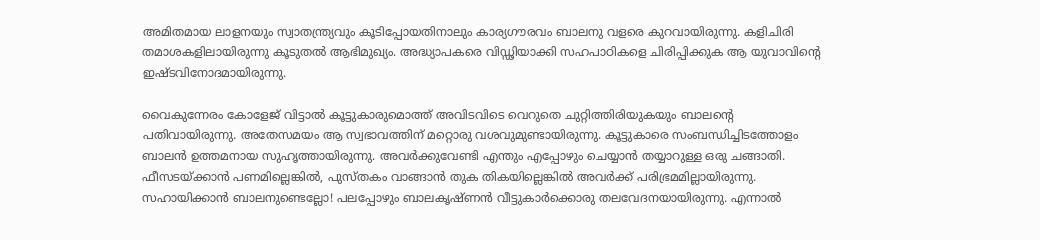അമിതമായ ലാളനയും സ്വാതന്ത്ര്യവും കൂടിപ്പോയതിനാലും കാര്യഗൗരവം ബാലനു വളരെ കുറവായിരുന്നു. കളിചിരി തമാശകളിലായിരുന്നു കൂടുതല്‍ ആഭിമുഖ്യം. അദ്ധ്യാപകരെ വിഡ്ഢിയാക്കി സഹപാഠികളെ ചിരിപ്പിക്കുക ആ യുവാവിന്റെ ഇഷ്ടവിനോദമായിരുന്നു.

വൈകുന്നേരം കോളേജ് വിട്ടാല്‍ കൂട്ടുകാരുമൊത്ത് അവിടവിടെ വെറുതെ ചുറ്റിത്തിരിയുകയും ബാലന്റെ പതിവായിരുന്നു. അതേസമയം ആ സ്വഭാവത്തിന് മറ്റൊരു വശവുമുണ്ടായിരുന്നു. കൂട്ടുകാരെ സംബന്ധിച്ചിടത്തോളം ബാലന്‍ ഉത്തമനായ സുഹൃത്തായിരുന്നു. അവര്‍ക്കുവേണ്ടി എന്തും എപ്പോഴും ചെയ്യാന്‍ തയ്യാറുള്ള ഒരു ചങ്ങാതി. ഫീസടയ്‌ക്കാന്‍ പണമില്ലെങ്കില്‍, പുസ്തകം വാങ്ങാന്‍ തുക തികയില്ലെങ്കില്‍ അവര്‍ക്ക് പരിഭ്രമമില്ലായിരുന്നു. സഹായിക്കാന്‍ ബാലനുണ്ടെല്ലോ! പലപ്പോഴും ബാലകൃഷ്ണന്‍ വീട്ടുകാര്‍ക്കൊരു തലവേദനയായിരുന്നു. എന്നാല്‍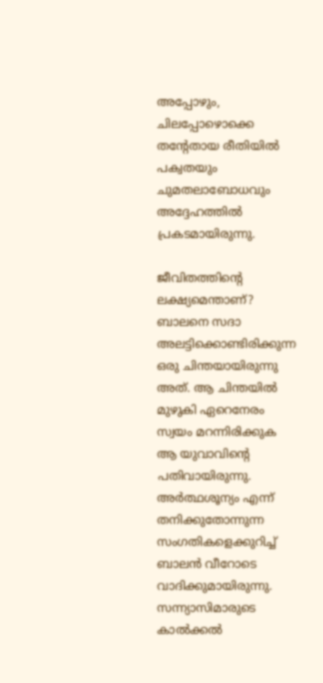അപ്പോഴും, ചിലപ്പോഴൊക്കെ തന്റേതായ രീതിയില്‍ പക്വതയും ചുമതലാബോധവും അദ്ദേഹത്തില്‍ പ്രകടമായിരുന്നു.

ജീവിതത്തിന്റെ ലക്ഷ്യമെന്താണ്? ബാലനെ സദാ അലട്ടിക്കൊണ്ടിരിക്കുന്ന ഒരു ചിന്തയായിരുന്നു അത്. ആ ചിന്തയില്‍ മുഴുകി ഏറെനേരം സ്വയം മറന്നിരിക്കുക ആ യുവാവിന്റെ പതിവായിരുന്നു. അര്‍ത്ഥശൂന്യം എന്ന് തനിക്കുതോന്നുന്ന സംഗതികളെക്കുറിച്ച് ബാലന്‍ വീറോടെ വാദിക്കുമായിരുന്നു. സന്ന്യാസിമാരുടെ കാല്‍ക്കല്‍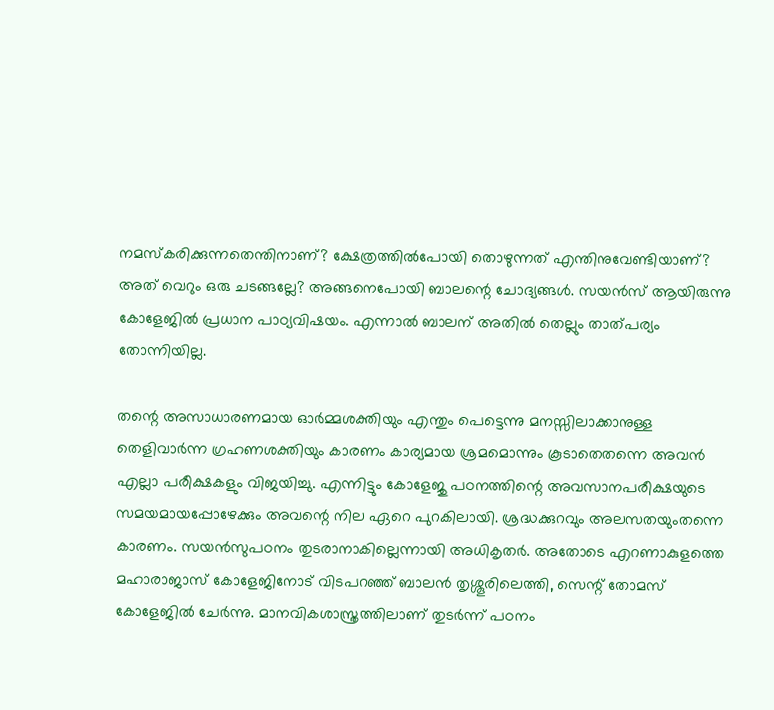നമസ്‌കരിക്കുന്നതെന്തിനാണ്? ക്ഷേത്രത്തില്‍പോയി തൊഴുന്നത് എന്തിനുവേണ്ടിയാണ്? അത് വെറും ഒരു ചടങ്ങല്ലേ? അങ്ങനെപോയി ബാലന്റെ ചോദ്യങ്ങള്‍. സയന്‍സ് ആയിരുന്നു കോളേജില്‍ പ്രധാന പാഠ്യവിഷയം. എന്നാല്‍ ബാലന് അതില്‍ തെല്ലും താത്പര്യം തോന്നിയില്ല.

തന്റെ അസാധാരണമായ ഓര്‍മ്മശക്തിയും എന്തും പെട്ടെന്നു മനസ്സിലാക്കാനുള്ള തെളിവാര്‍ന്ന ഗ്രഹണശക്തിയും കാരണം കാര്യമായ ശ്രമമൊന്നും കൂടാതെതന്നെ അവന്‍ എല്ലാ പരീക്ഷകളും വിജയിച്ചു. എന്നിട്ടും കോളേജു പഠനത്തിന്റെ അവസാനപരീക്ഷയുടെ സമയമായപ്പോഴേക്കും അവന്റെ നില ഏറെ പുറകിലായി. ശ്രദ്ധക്കുറവും അലസതയുംതന്നെ കാരണം. സയന്‍സുപഠനം തുടരാനാകില്ലെന്നായി അധികൃതര്‍. അതോടെ എറണാകുളത്തെ മഹാരാജാസ് കോളേജിനോട് വിടപറഞ്ഞ് ബാലന്‍ തൃശ്ശൂരിലെത്തി, സെന്റ് തോമസ് കോളേജില്‍ ചേര്‍ന്നു. മാനവികശാസ്ത്രത്തിലാണ് തുടര്‍ന്ന് പഠനം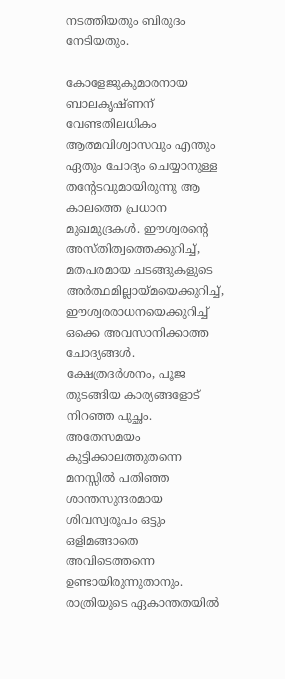നടത്തിയതും ബിരുദം നേടിയതും.

കോളേജുകുമാരനായ ബാലകൃഷ്ണന് വേണ്ടതിലധികം ആത്മവിശ്വാസവും എന്തും ഏതും ചോദ്യം ചെയ്യാനുള്ള തന്റേടവുമായിരുന്നു ആ കാലത്തെ പ്രധാന മുഖമുദ്രകള്‍. ഈശ്വരന്റെ അസ്തിത്വത്തെക്കുറിച്ച്, മതപരമായ ചടങ്ങുകളുടെ അര്‍ത്ഥമില്ലായ്‌മയെക്കുറിച്ച്, ഈശ്വരരാധനയെക്കുറിച്ച് ഒക്കെ അവസാനിക്കാത്ത ചോദ്യങ്ങള്‍. ക്ഷേത്രദര്‍ശനം, പൂജ തുടങ്ങിയ കാര്യങ്ങളോട് നിറഞ്ഞ പുച്ഛം. അതേസമയം കുട്ടിക്കാലത്തുതന്നെ മനസ്സില്‍ പതിഞ്ഞ ശാന്തസുന്ദരമായ ശിവസ്വരൂപം ഒട്ടും ഒളിമങ്ങാതെ അവിടെത്തന്നെ ഉണ്ടായിരുന്നുതാനും. രാത്രിയുടെ ഏകാന്തതയില്‍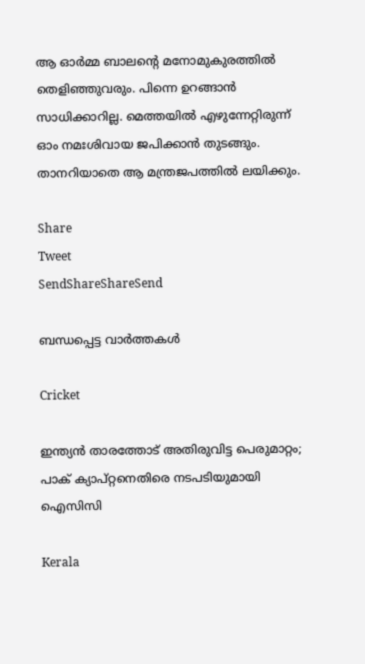ആ ഓര്‍മ്മ ബാലന്റെ മനോമുകുരത്തില്‍ തെളിഞ്ഞുവരും. പിന്നെ ഉറങ്ങാന്‍ സാധിക്കാറില്ല. മെത്തയില്‍ എഴുന്നേറ്റിരുന്ന് ഓം നമഃശിവായ ജപിക്കാന്‍ തുടങ്ങും. താനറിയാതെ ആ മന്ത്രജപത്തില്‍ ലയിക്കും.

Share
Tweet
SendShareShareSend

ബന്ധപ്പെട്ട വാര്‍ത്തകള്‍

Cricket

ഇന്ത്യൻ താരത്തോട് അതിരുവിട്ട പെരുമാറ്റം; പാക് ക്യാപ്റ്റനെതിരെ നടപടിയുമായി ഐസിസി

Kerala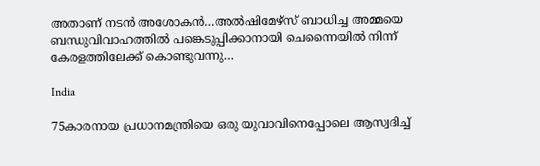അതാണ് നടന്‍ അശോകന്‍…അൽഷിമേഴ്‌സ് ബാധിച്ച അമ്മയെ ബന്ധുവിവാഹത്തിൽ പങ്കെടുപ്പിക്കാനായി ചെന്നൈയിൽ നിന്ന് കേരളത്തിലേക്ക് കൊണ്ടുവന്നു…

India

75കാരനായ പ്രധാനമന്ത്രിയെ ഒരു യുവാവിനെപ്പോലെ ആസ്വദിച്ച്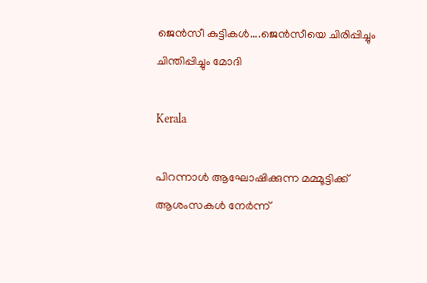ജെന്‍സീ കുട്ടികള്‍….ജെന്‍സീയെ ചിരിപ്പിച്ചും ചിന്തിപ്പിച്ചും മോദി

Kerala

പിറന്നാൾ ആഘോഷിക്കുന്ന മമ്മൂട്ടിക്ക് ആശംസകൾ നേർന്ന്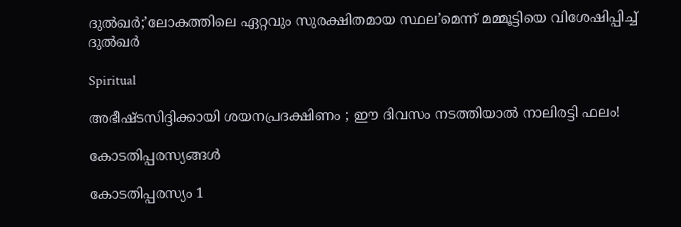ദുൽഖർ;’ലോകത്തിലെ ഏറ്റവും സുരക്ഷിതമായ സ്ഥല’മെന്ന് മമ്മൂട്ടിയെ വിശേഷിപ്പിച്ച് ദുല്‍ഖര്‍

Spiritual

അഭീഷ്ടസിദ്ദിക്കായി ശയനപ്രദക്ഷിണം ; ഈ ദിവസം നടത്തിയാൽ നാലിരട്ടി ഫലം!

കോടതിപ്പരസ്യങ്ങള്‍

കോടതിപ്പരസ്യം 1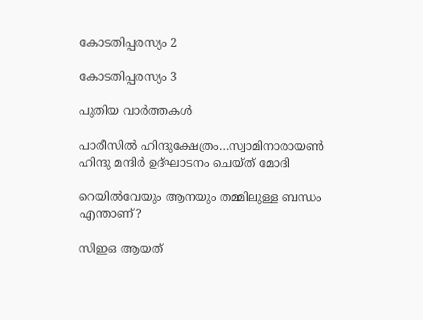കോടതിപ്പരസ്യം 2

കോടതിപ്പരസ്യം 3

പുതിയ വാര്‍ത്തകള്‍

പാരീസില്‍ ഹിന്ദുക്ഷേത്രം…സ്വാമിനാരായണ്‍ ഹിന്ദു മന്ദിര്‍ ഉദ്ഘാടനം ചെയ്ത് മോദി

റെയിൽവേയും ആനയും തമ്മിലുള്ള ബന്ധം എന്താണ്?

സിഇഒ ആയത്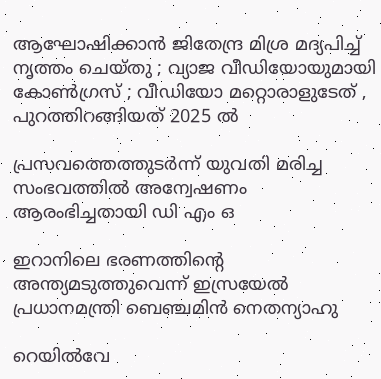ആഘോഷിക്കാൻ ജിതേന്ദ്ര മിശ്ര മദ്യപിച്ച് നൃത്തം ചെയ്തു ; വ്യാജ വീഡിയോയുമായി കോൺഗ്രസ് ; വീഡിയോ മറ്റൊരാളുടേത് , പുറത്തിറങ്ങിയത് 2025 ൽ

പ്രസവത്തെത്തുടര്‍ന്ന് യുവതി മരിച്ച സംഭവത്തില്‍ അന്വേഷണം ആരംഭിച്ചതായി ഡി എം ഒ

ഇറാനിലെ ഭരണത്തിന്റെ അന്ത്യമടുത്തുവെന്ന് ഇസ്രയേല്‍ പ്രധാനമന്ത്രി ബെഞ്ചമിന്‍ നെതന്യാഹു

റെയില്‍വേ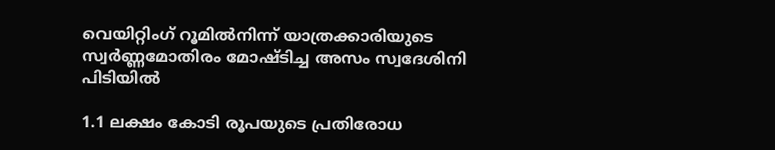വെയിറ്റിംഗ് റൂമില്‍നിന്ന് യാത്രക്കാരിയുടെ സ്വര്‍ണ്ണമോതിരം മോഷ്ടിച്ച അസം സ്വദേശിനി പിടിയില്‍

1.1 ലക്ഷം കോടി രൂപയുടെ പ്രതിരോധ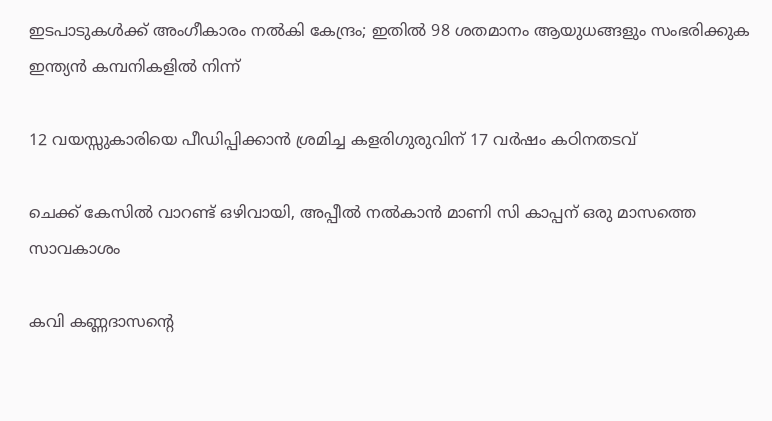ഇടപാടുകൾക്ക് അംഗീകാരം നൽകി കേന്ദ്രം; ഇതില്‍ 98 ശതമാനം ആയുധങ്ങളും സംഭരിക്കുക ഇന്ത്യന്‍ കമ്പനികളില്‍ നിന്ന്

12 വയസ്സുകാരിയെ പീഡിപ്പിക്കാന്‍ ശ്രമിച്ച കളരിഗുരുവിന് 17 വര്‍ഷം കഠിനതടവ്

ചെക്ക് കേസില്‍ വാറണ്ട് ഒഴിവായി, അപ്പീല്‍ നല്‍കാന്‍ മാണി സി കാപ്പന് ഒരു മാസത്തെ സാവകാശം

കവി കണ്ണദാസന്റെ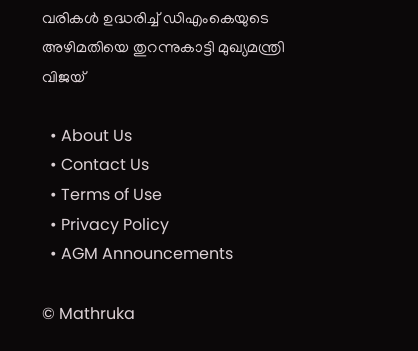വരികള്‍ ഉദ്ധരിച്ച് ഡിഎംകെയുടെ അഴിമതിയെ തുറന്നുകാട്ടി മുഖ്യമന്ത്രി വിജയ്

  • About Us
  • Contact Us
  • Terms of Use
  • Privacy Policy
  • AGM Announcements

© Mathruka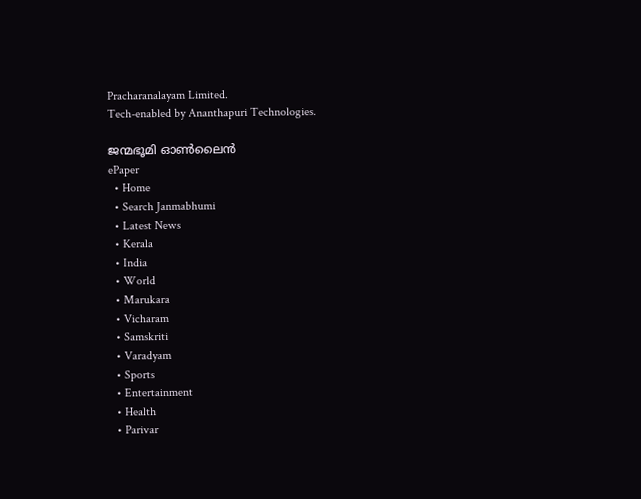Pracharanalayam Limited.
Tech-enabled by Ananthapuri Technologies.

ജന്മഭൂമി ഓണ്‍ലൈന്‍
ePaper
  • Home
  • Search Janmabhumi
  • Latest News
  • Kerala
  • India
  • World
  • Marukara
  • Vicharam
  • Samskriti
  • Varadyam
  • Sports
  • Entertainment
  • Health
  • Parivar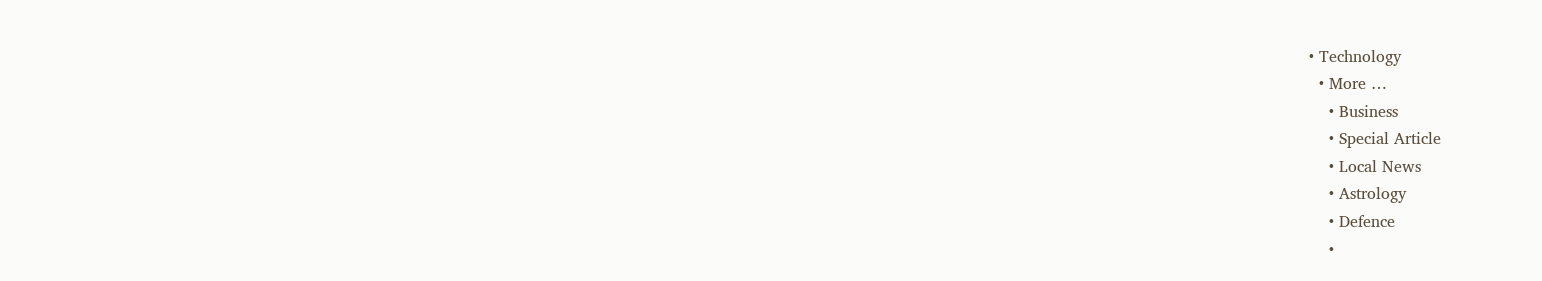• Technology
  • More …
    • Business
    • Special Article
    • Local News
    • Astrology
    • Defence
    •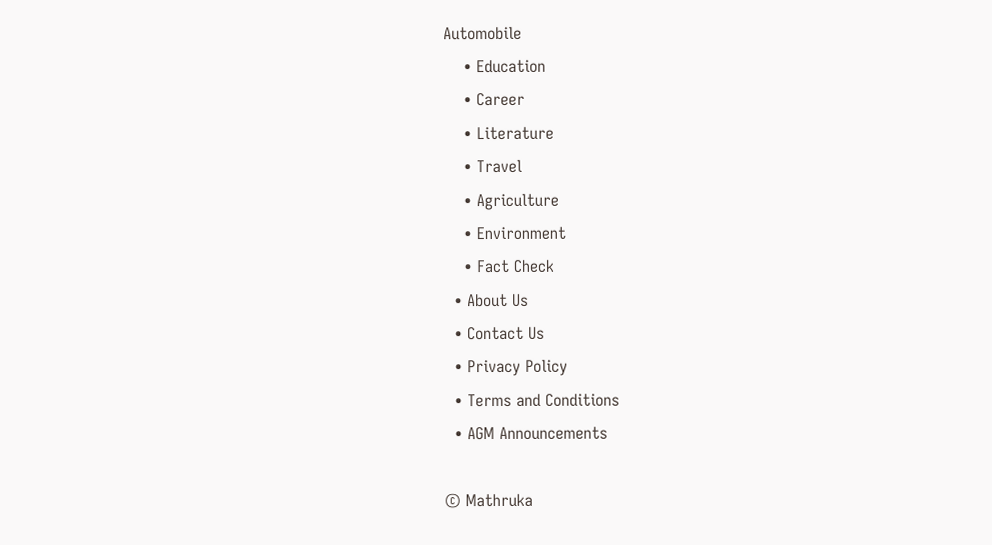Automobile
    • Education
    • Career
    • Literature
    • Travel
    • Agriculture
    • Environment
    • Fact Check
  • About Us
  • Contact Us
  • Privacy Policy
  • Terms and Conditions
  • AGM Announcements

© Mathruka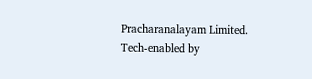Pracharanalayam Limited.
Tech-enabled by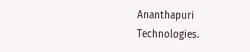Ananthapuri Technologies.